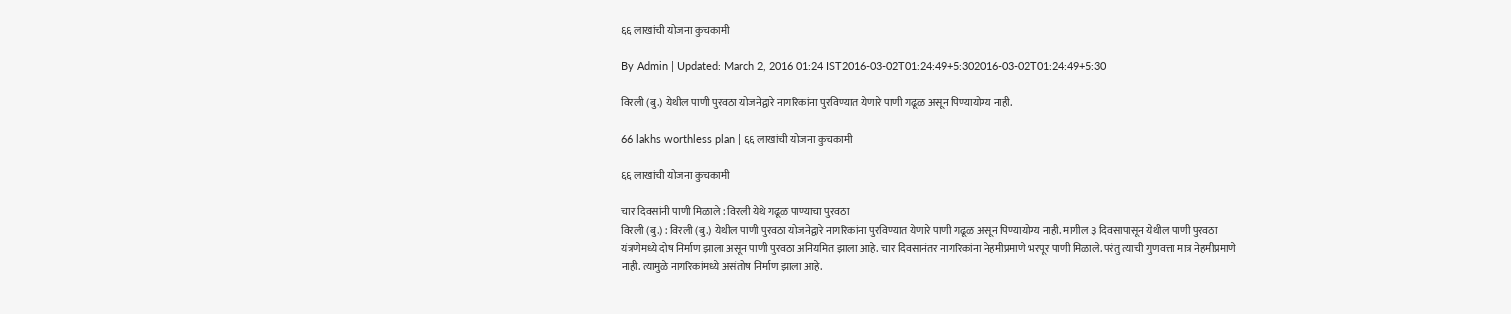६६ लाखांची योजना कुचकामी

By Admin | Updated: March 2, 2016 01:24 IST2016-03-02T01:24:49+5:302016-03-02T01:24:49+5:30

विरली (बु.) येथील पाणी पुरवठा योजनेद्वारे नागरिकांना पुरविण्यात येणारे पाणी गढूळ असून पिण्यायोग्य नाही.

66 lakhs worthless plan | ६६ लाखांची योजना कुचकामी

६६ लाखांची योजना कुचकामी

चार दिवसांनी पाणी मिळाले : विरली येथे गढूळ पाण्याचा पुरवठा
विरली (बु.) : विरली (बु.) येथील पाणी पुरवठा योजनेद्वारे नागरिकांना पुरविण्यात येणारे पाणी गढूळ असून पिण्यायोग्य नाही. मागील ३ दिवसापासून येथील पाणी पुरवठा यंत्रणेमध्ये दोष निर्माण झाला असून पाणी पुरवठा अनियमित झाला आहे. चार दिवसानंतर नागरिकांना नेहमीप्रमाणे भरपूर पाणी मिळाले. परंतु त्याची गुणवत्ता मात्र नेहमीप्रमाणे नाही. त्यामुळे नागरिकांमध्ये असंतोष निर्माण झाला आहे.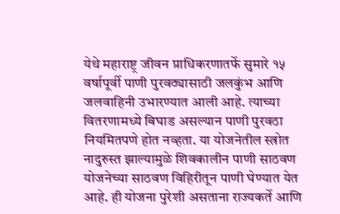येथे महाराष्ट्र जीवन प्राधिकरणातर्फे सुमारे १५ वर्षापूर्वी पाणी पुरवठ्यासाठी जलकुंभ आणि जलवाहिनी उभारण्यात आली आहे. त्याच्या वितरणामध्ये बिघाड असल्यान पाणी पुरवठा नियमितपणे होत नव्हता. या योजनेतील स्त्रोत नादुरुस्त झाल्यामुळे शिवकालीन पाणी साठवण योजनेच्या साठवण विहिरीतून पाणी घेण्यात येत आहे. ही योजना पुरेशी असताना राज्यकर्ते आणि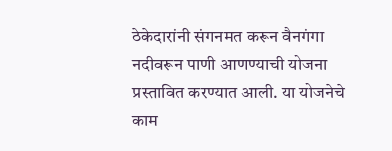ठेकेदारांनी संगनमत करून वैनगंगा नदीवरून पाणी आणण्याची योजना प्रस्तावित करण्यात आली. या योजनेचे काम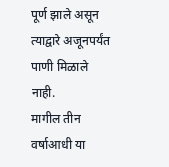पूर्ण झाले असून त्याद्वारे अजूनपर्यंत पाणी मिळाले नाही.
मागील तीन वर्षाआधी या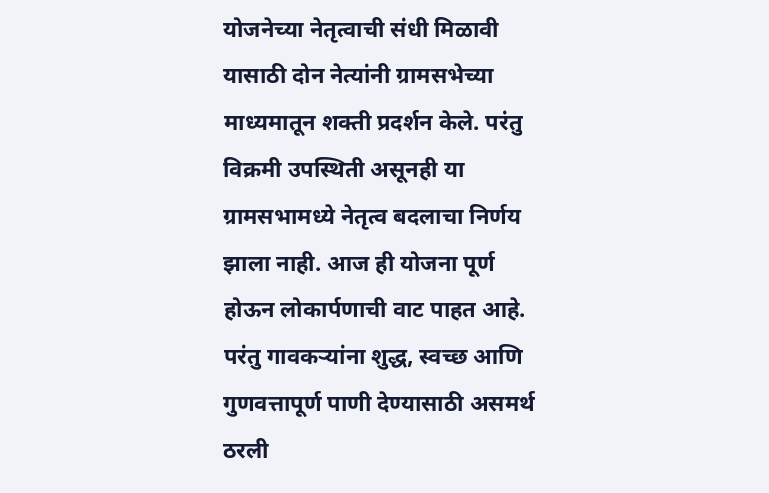योजनेच्या नेतृत्वाची संधी मिळावी यासाठी दोन नेत्यांनी ग्रामसभेच्या माध्यमातून शक्ती प्रदर्शन केले. परंतु विक्रमी उपस्थिती असूनही या ग्रामसभामध्ये नेतृत्व बदलाचा निर्णय झाला नाही. आज ही योजना पूर्ण होऊन लोकार्पणाची वाट पाहत आहे. परंतु गावकऱ्यांना शुद्ध, स्वच्छ आणि गुणवत्तापूर्ण पाणी देण्यासाठी असमर्थ ठरली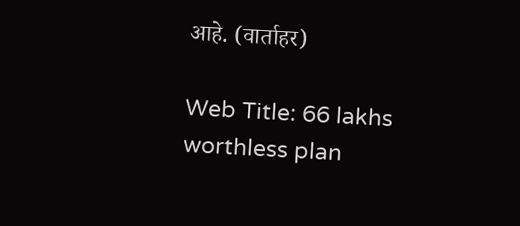आहे. (वार्ताहर)

Web Title: 66 lakhs worthless plan